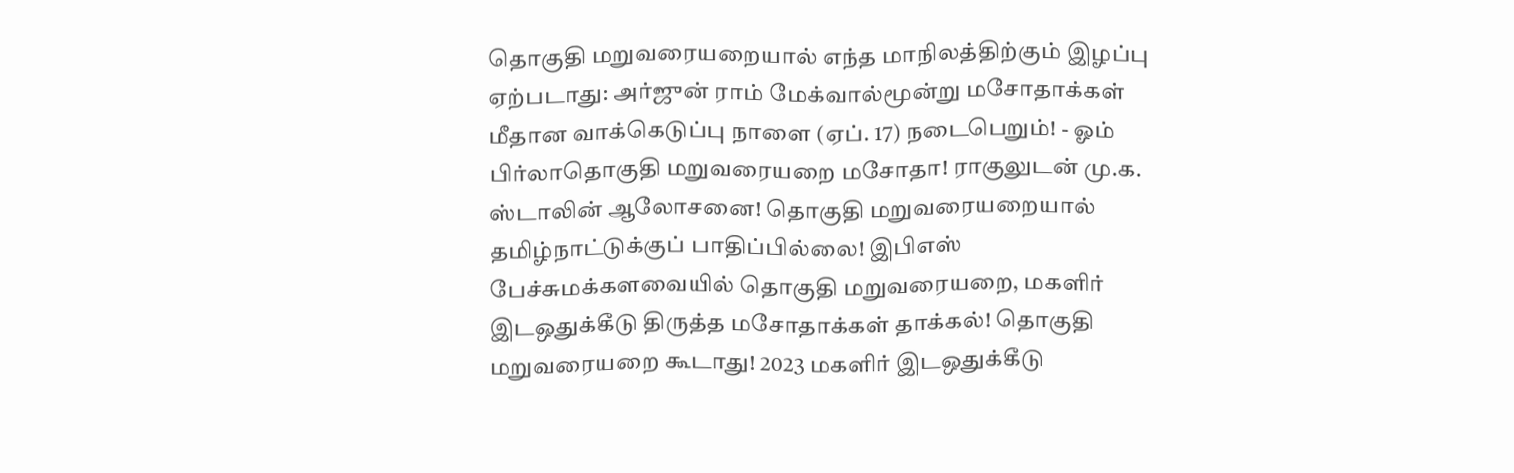தொகுதி மறுவரையறையால் எந்த மாநிலத்திற்கும் இழப்பு ஏற்படாது: அர்ஜுன் ராம் மேக்வால்மூன்று மசோதாக்கள் மீதான வாக்கெடுப்பு நாளை (ஏப். 17) நடைபெறும்! - ஓம் பிர்லாதொகுதி மறுவரையறை மசோதா! ராகுலுடன் மு.க. ஸ்டாலின் ஆலோசனை! தொகுதி மறுவரையறையால் தமிழ்நாட்டுக்குப் பாதிப்பில்லை! இபிஎஸ் பேச்சுமக்களவையில் தொகுதி மறுவரையறை, மகளிர் இடஒதுக்கீடு திருத்த மசோதாக்கள் தாக்கல்! தொகுதி மறுவரையறை கூடாது! 2023 மகளிர் இடஒதுக்கீடு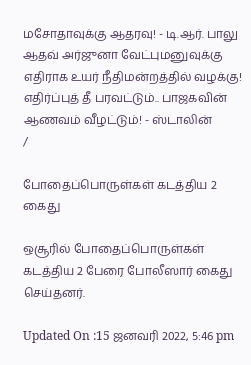மசோதாவுக்கு ஆதரவு! - டி.ஆர். பாலு ஆதவ் அர்ஜுனா வேட்புமனுவுக்கு எதிராக உயர் நீதிமன்றத்தில் வழக்கு! எதிர்ப்புத் தீ பரவட்டும்.. பாஜகவின் ஆணவம் வீழட்டும்! - ஸ்டாலின்
/

போதைப்பொருள்கள் கடத்திய 2 கைது

ஒசூரில் போதைப்பொருள்கள் கடத்திய 2 பேரை போலீஸார் கைது செய்தனர்.

Updated On :15 ஜனவரி 2022, 5:46 pm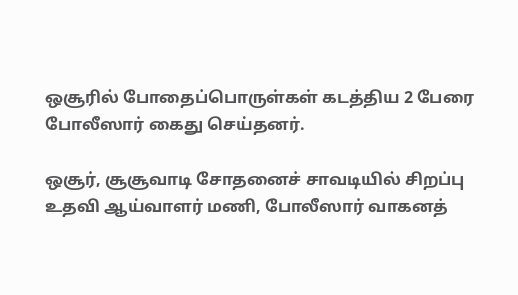ஒசூரில் போதைப்பொருள்கள் கடத்திய 2 பேரை போலீஸார் கைது செய்தனர்.

ஒசூர், சூசூவாடி சோதனைச் சாவடியில் சிறப்பு உதவி ஆய்வாளர் மணி, போலீஸார் வாகனத்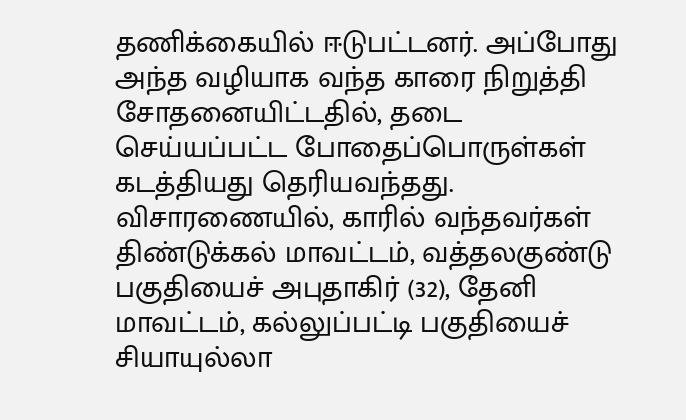தணிக்கையில் ஈடுபட்டனர். அப்போது அந்த வழியாக வந்த காரை நிறுத்தி சோதனையிட்டதில், தடை செய்யப்பட்ட போதைப்பொருள்கள் கடத்தியது தெரியவந்தது. விசாரணையில், காரில் வந்தவர்கள் திண்டுக்கல் மாவட்டம், வத்தலகுண்டு பகுதியைச் அபுதாகிர் (32), தேனி மாவட்டம், கல்லுப்பட்டி பகுதியைச் சியாயுல்லா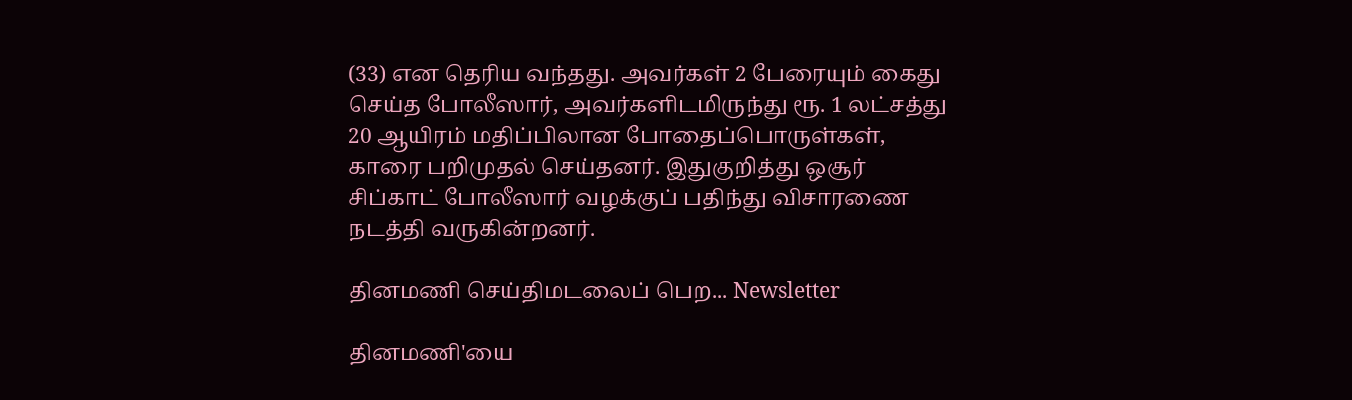(33) என தெரிய வந்தது. அவர்கள் 2 பேரையும் கைது செய்த போலீஸார், அவர்களிடமிருந்து ரூ. 1 லட்சத்து 20 ஆயிரம் மதிப்பிலான போதைப்பொருள்கள், காரை பறிமுதல் செய்தனர். இதுகுறித்து ஒசூர் சிப்காட் போலீஸார் வழக்குப் பதிந்து விசாரணை நடத்தி வருகின்றனர்.

தினமணி செய்திமடலைப் பெற... Newsletter

தினமணி'யை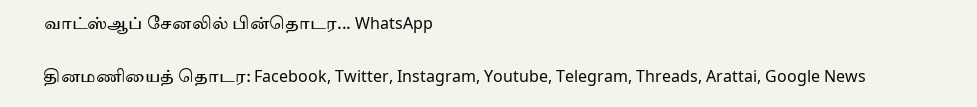வாட்ஸ்ஆப் சேனலில் பின்தொடர... WhatsApp

தினமணியைத் தொடர: Facebook, Twitter, Instagram, Youtube, Telegram, Threads, Arattai, Google News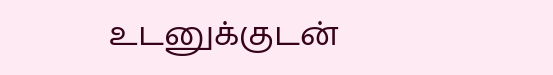உடனுக்குடன்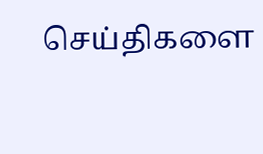செய்திகளை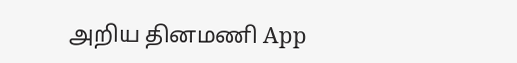அறிய தினமணி App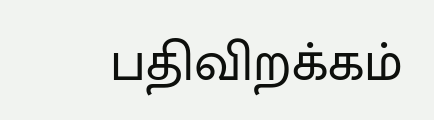பதிவிறக்கம்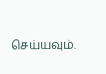செய்யவும்.